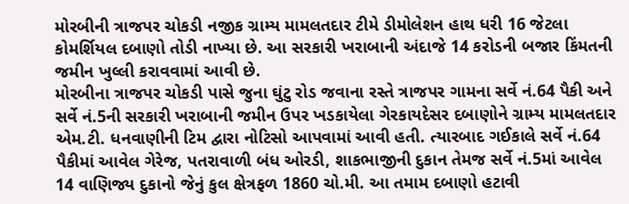મોરબીની ત્રાજપર ચોકડી નજીક ગ્રામ્ય મામલતદાર ટીમે ડીમોલેશન હાથ ધરી 16 જેટલા કોમર્શિયલ દબાણો તોડી નાખ્યા છે. આ સરકારી ખરાબાની અંદાજે 14 કરોડની બજાર કિંમતની જમીન ખુલ્લી કરાવવામાં આવી છે.
મોરબીના ત્રાજપર ચોકડી પાસે જુના ઘુંટુ રોડ જવાના રસ્તે ત્રાજપર ગામના સર્વે નં.64 પૈકી અને સર્વે નં.5ની સરકારી ખરાબાની જમીન ઉપર ખડકાયેલા ગેરકાયદેસર દબાણોને ગ્રામ્ય મામલતદાર એમ.ટી. ધનવાણીની ટિમ દ્વારા નોટિસો આપવામાં આવી હતી. ત્યારબાદ ગઈકાલે સર્વે નં.64 પૈકીમાં આવેલ ગેરેજ, પતરાવાળી બંધ ઓરડી, શાકભાજીની દુકાન તેમજ સર્વે નં.5માં આવેલ 14 વાણિજ્ય દુકાનો જેનું કુલ ક્ષેત્રફળ 1860 ચો.મી. આ તમામ દબાણો હટાવી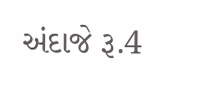અંદાજે રૂ.4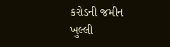કરોડની જમીન ખુલ્લી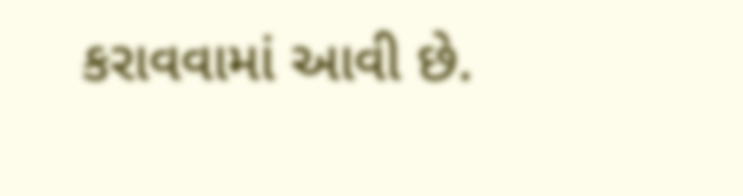કરાવવામાં આવી છે.